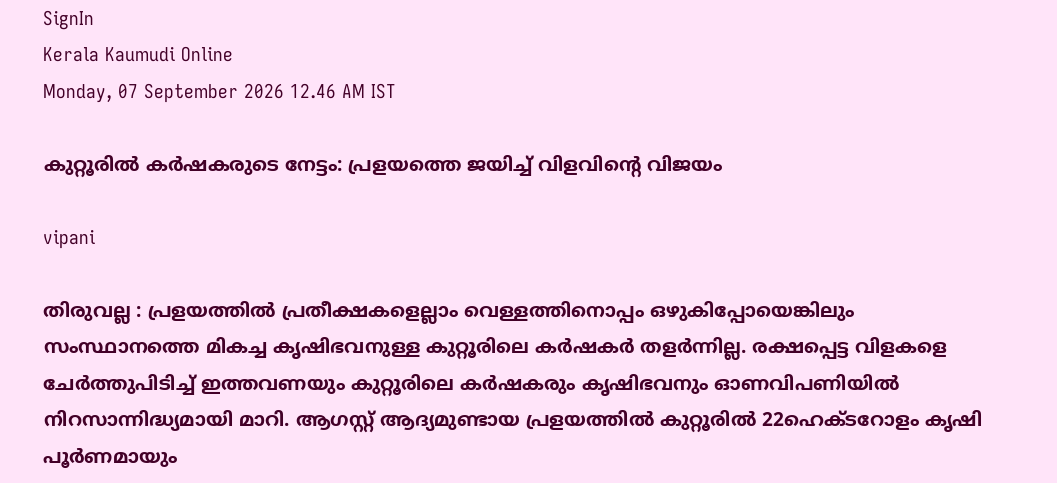SignIn
Kerala Kaumudi Online
Monday, 07 September 2026 12.46 AM IST

കുറ്റൂരിൽ കർഷകരുടെ നേട്ടം: പ്രളയത്തെ ജയിച്ച് വിളവിന്റെ വിജയം

vipani

തിരുവല്ല : പ്രളയത്തിൽ പ്രതീക്ഷകളെല്ലാം വെള്ളത്തിനൊപ്പം ഒഴുകിപ്പോയെങ്കിലും സംസ്ഥാനത്തെ മികച്ച കൃഷിഭവനുള്ള കുറ്റൂരിലെ കർഷകർ തളർന്നില്ല. രക്ഷപ്പെട്ട വിളകളെ ചേർത്തുപിടിച്ച് ഇത്തവണയും കുറ്റൂരിലെ കർഷകരും കൃഷിഭവനും ഓണവിപണിയിൽ നിറസാന്നിദ്ധ്യമായി മാറി. ആഗസ്റ്റ് ആദ്യമുണ്ടായ പ്രളയത്തിൽ കുറ്റൂരിൽ 22ഹെക്ടറോളം കൃഷി പൂർണമായും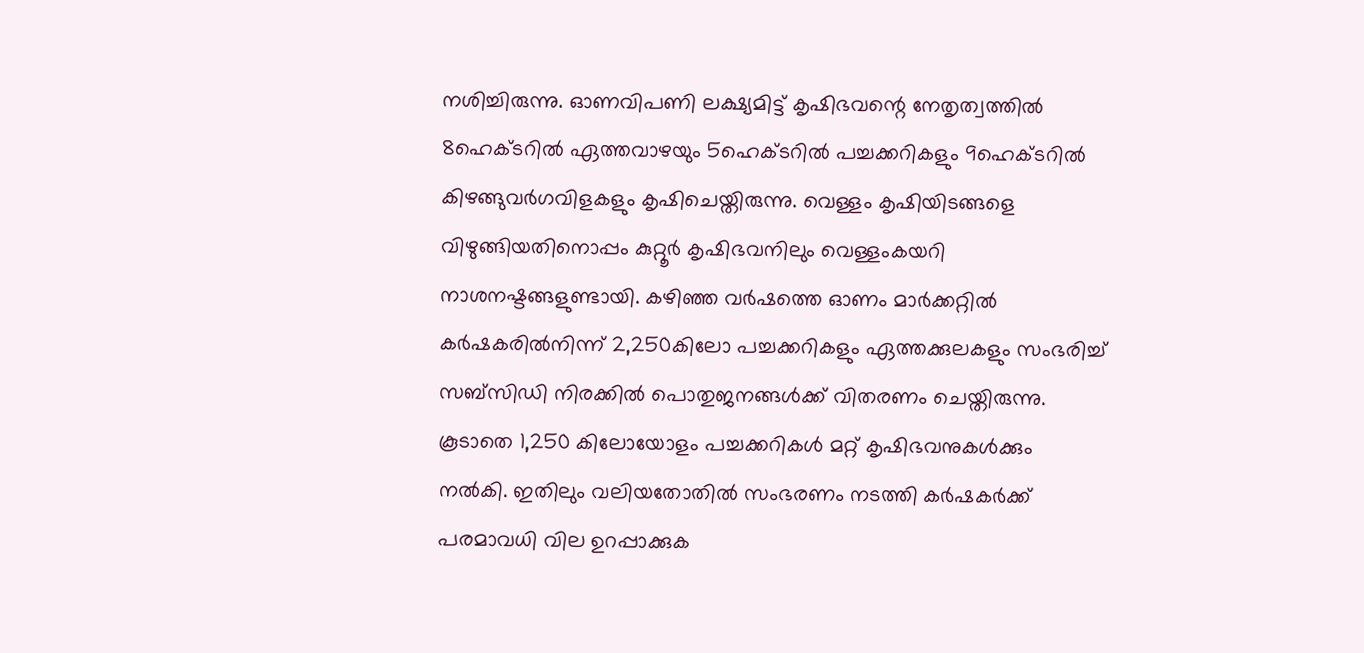നശിച്ചിരുന്നു. ഓണവിപണി ലക്ഷ്യമിട്ട് കൃഷിഭവന്റെ നേതൃത്വത്തിൽ 8ഹെക്ടറിൽ ഏത്തവാഴയും 5ഹെക്ടറിൽ പച്ചക്കറികളും 9ഹെക്ടറിൽ കിഴങ്ങുവർഗവിളകളും കൃഷിചെയ്തിരുന്നു. വെള്ളം കൃഷിയിടങ്ങളെ വിഴുങ്ങിയതിനൊപ്പം കുറ്റൂർ കൃഷിഭവനിലും വെള്ളംകയറി നാശനഷ്ടങ്ങളുണ്ടായി. കഴിഞ്ഞ വർഷത്തെ ഓണം മാർക്കറ്റിൽ കർഷകരിൽനിന്ന് 2,250കിലോ പച്ചക്കറികളും ഏത്തക്കുലകളും സംഭരിച്ച് സബ്സിഡി നിരക്കിൽ പൊതുജനങ്ങൾക്ക് വിതരണം ചെയ്തിരുന്നു. കൂടാതെ 1,250 കിലോയോളം പച്ചക്കറികൾ മറ്റ് കൃഷിഭവനുകൾക്കും നൽകി. ഇതിലും വലിയതോതിൽ സംഭരണം നടത്തി കർഷകർക്ക് പരമാവധി വില ഉറപ്പാക്കുക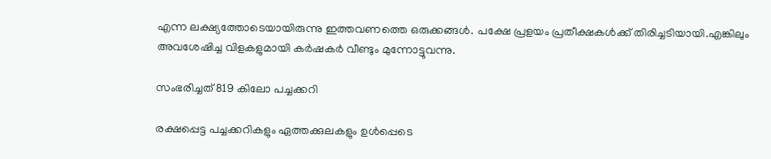എന്ന ലക്ഷ്യത്തോടെയായിരുന്നു ഇത്തവണത്തെ ഒരുക്കങ്ങൾ. പക്ഷേ പ്രളയം പ്രതീക്ഷകൾക്ക് തിരിച്ചടിയായി.എങ്കിലും അവശേഷിച്ച വിളകളുമായി കർഷകർ വീണ്ടും മുന്നോട്ടുവന്നു.

സംഭരിച്ചത് 819 കിലോ പച്ചക്കറി

രക്ഷപ്പെട്ട പച്ചക്കറികളും ഏത്തക്കുലകളും ഉൾപ്പെടെ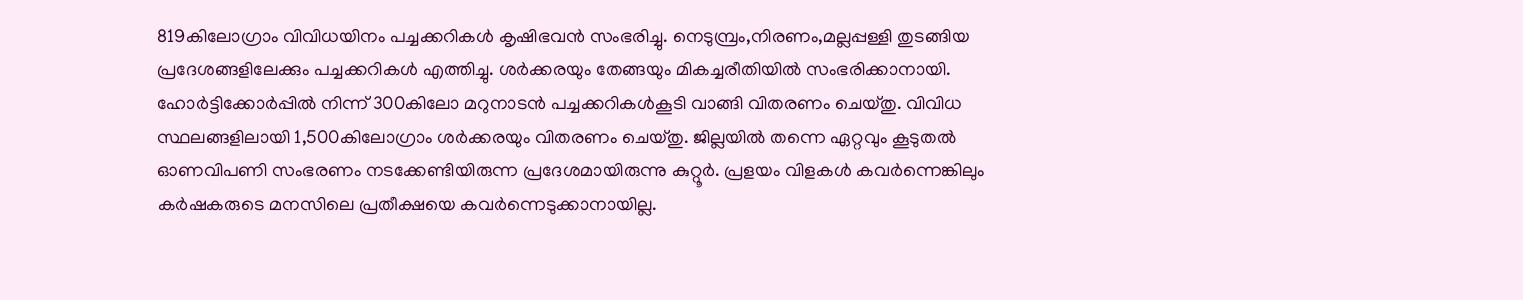819കിലോഗ്രാം വിവിധയിനം പച്ചക്കറികൾ കൃഷിഭവൻ സംഭരിച്ചു. നെടുമ്പ്രം,നിരണം,മല്ലപ്പള്ളി തുടങ്ങിയ പ്രദേശങ്ങളിലേക്കും പച്ചക്കറികൾ എത്തിച്ചു. ശർക്കരയും തേങ്ങയും മികച്ചരീതിയിൽ സംഭരിക്കാനായി. ഹോർട്ടിക്കോർപ്പിൽ നിന്ന് 300കിലോ മറുനാടൻ പച്ചക്കറികൾകൂടി വാങ്ങി വിതരണം ചെയ്തു. വിവിധ സ്ഥലങ്ങളിലായി 1,500കിലോഗ്രാം ശർക്കരയും വിതരണം ചെയ്തു. ജില്ലയിൽ തന്നെ ഏറ്റവും കൂടുതൽ ഓണവിപണി സംഭരണം നടക്കേണ്ടിയിരുന്ന പ്രദേശമായിരുന്നു കുറ്റൂർ. പ്രളയം വിളകൾ കവർന്നെങ്കിലും കർഷകരുടെ മനസിലെ പ്രതീക്ഷയെ കവർന്നെടുക്കാനായില്ല.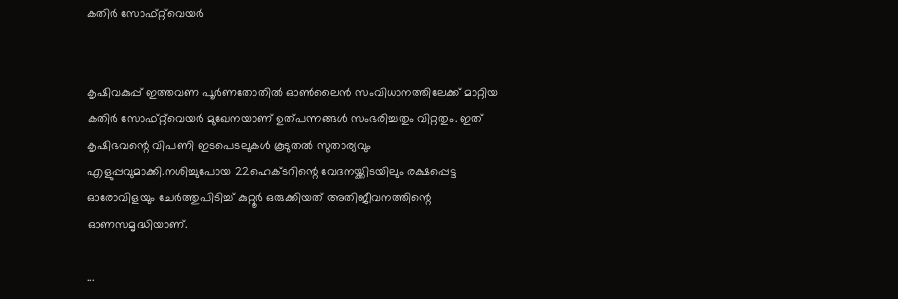കതിർ സോഫ്റ്റ്‌വെയർ


കൃഷിവകുപ്പ് ഇത്തവണ പൂർണതോതിൽ ഓൺലൈൻ സംവിധാനത്തിലേക്ക് മാറ്റിയ കതിർ സോഫ്റ്റ്‌വെയർ മുഖേനയാണ് ഉത്പന്നങ്ങൾ സംഭരിച്ചതും വിറ്റതും. ഇത് കൃഷിഭവന്റെ വിപണി ഇടപെടലുകൾ കൂടുതൽ സുതാര്യവും എളുപ്പവുമാക്കി.നശിച്ചുപോയ 22ഹെക്ടറിന്റെ വേദനയ്ക്കിടയിലും രക്ഷപ്പെട്ട ഓരോവിളയും ചേർത്തുപിടിച്ച് കുറ്റൂർ ഒരുക്കിയത് അതിജീവനത്തിന്റെ ഓണസമൃദ്ധിയാണ്.

...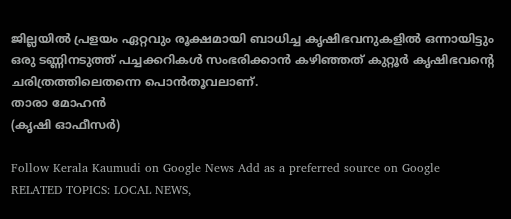ജില്ലയിൽ പ്രളയം ഏറ്റവും രൂക്ഷമായി ബാധിച്ച കൃഷിഭവനുകളിൽ ഒന്നായിട്ടും ഒരു ടണ്ണിനടുത്ത് പച്ചക്കറികൾ സംഭരിക്കാൻ കഴിഞ്ഞത് കുറ്റൂർ കൃഷിഭവന്റെ ചരിത്രത്തിലെതന്നെ പൊൻതൂവലാണ്.
താരാ മോഹൻ
(കൃഷി ഓഫീസർ)

Follow Kerala Kaumudi on Google News Add as a preferred source on Google
RELATED TOPICS: LOCAL NEWS,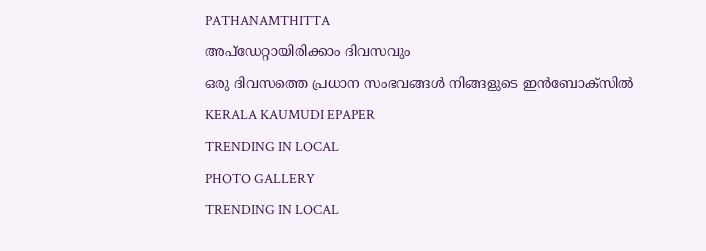PATHANAMTHITTA
അപ്ഡേറ്റായിരിക്കാം ദിവസവും
ഒരു ദിവസത്തെ പ്രധാന സംഭവങ്ങൾ നിങ്ങളുടെ ഇൻബോക്സിൽ
KERALA KAUMUDI EPAPER
TRENDING IN LOCAL
PHOTO GALLERY
TRENDING IN LOCAL